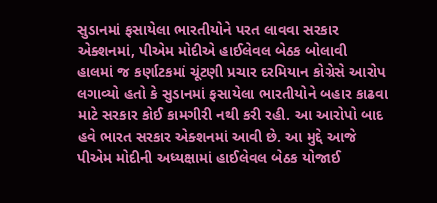સુડાનમાં ફસાયેલા ભારતીયોને પરત લાવવા સરકાર એક્શનમાં, પીએમ મોદીએ હાઈલેવલ બેઠક બોલાવી
હાલમાં જ કર્ણાટકમાં ચૂંટણી પ્રચાર દરમિયાન કોગ્રેસે આરોપ લગાવ્યો હતો કે સુડાનમાં ફસાયેલા ભારતીયોને બહાર કાઢવા માટે સરકાર કોઈ કામગીરી નથી કરી રહી. આ આરોપો બાદ હવે ભારત સરકાર એક્શનમાં આવી છે. આ મુદ્દે આજે પીએમ મોદીની અધ્યક્ષામાં હાઈલેવલ બેઠક યોજાઈ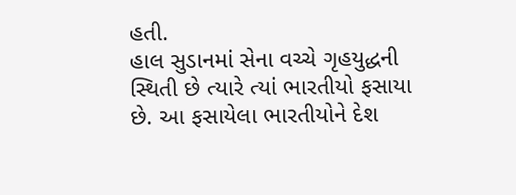હતી.
હાલ સુડાનમાં સેના વચ્ચે ગૃહયુદ્ધની સ્થિતી છે ત્યારે ત્યાં ભારતીયો ફસાયા છે. આ ફસાયેલા ભારતીયોને દેશ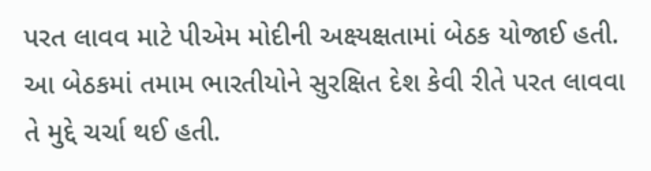પરત લાવવ માટે પીએમ મોદીની અક્ષ્યક્ષતામાં બેઠક યોજાઈ હતી. આ બેઠકમાં તમામ ભારતીયોને સુરક્ષિત દેશ કેવી રીતે પરત લાવવા તે મુદ્દે ચર્ચા થઈ હતી.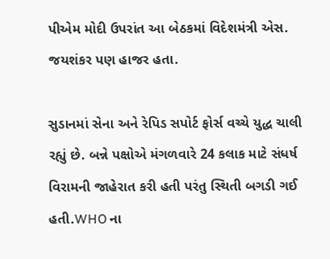પીએમ મોદી ઉપરાંત આ બેઠકમાં વિદેશમંત્રી એસ. જયશંકર પણ હાજર હતા.

સુડાનમાં સેના અને રેપિડ સપોર્ટ ફોર્સ વચ્ચે યુદ્ધ ચાલી રહ્યું છે. બન્ને પક્ષોએ મંગળવારે 24 કલાક માટે સંધર્ષ વિરામની જાહેરાત કરી હતી પરંતુ સ્થિતી બગડી ગઈ હતી.WHO ના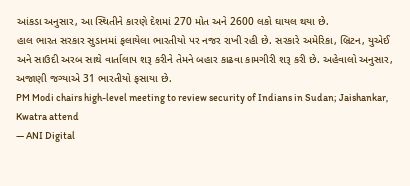આંકડા અનુસાર, આ સ્થિતીને કારણે દેશમાં 270 મોત અને 2600 લકો ઘાયલ થયા છે.
હાલ ભારત સરકાર સુડાનમાં ફલાયેલા ભારતીયો પર નજર રાખી રહી છે. સરકારે અમેરિકા, બ્રિટન, યુએઈ અને સાઉદી અરબ સાથે વાર્તાલાપ શરૂ કરીને તેમને બહાર કાઢવા કામગીરી શરૂ કરી છે. અહેવાલો અનુસાર, અજાણી જગ્યાએ 31 ભારતીયો ફસાયા છે.
PM Modi chairs high-level meeting to review security of Indians in Sudan; Jaishankar, Kwatra attend
— ANI Digital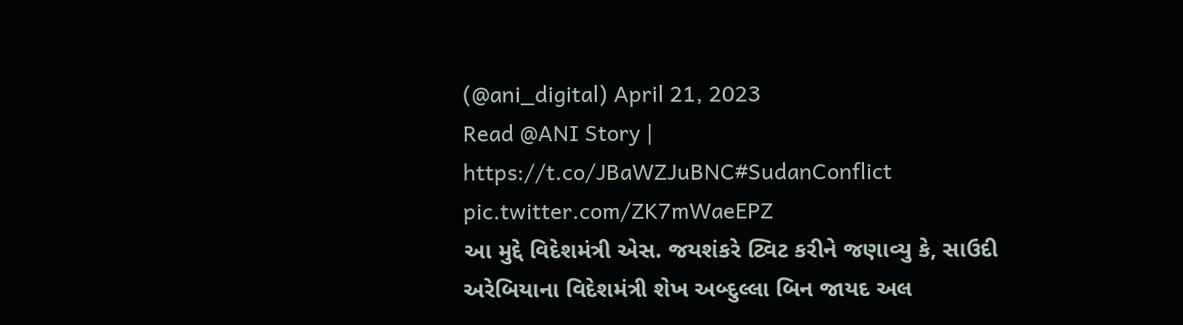(@ani_digital) April 21, 2023
Read @ANI Story | https://t.co/JBaWZJuBNC#SudanConflict pic.twitter.com/ZK7mWaeEPZ
આ મુદ્દે વિદેશમંત્રી એસ. જયશંકરે ટ્વિટ કરીને જણાવ્યુ કે, સાઉદી અરેબિયાના વિદેશમંત્રી શેખ અબ્દુલ્લા બિન જાયદ અલ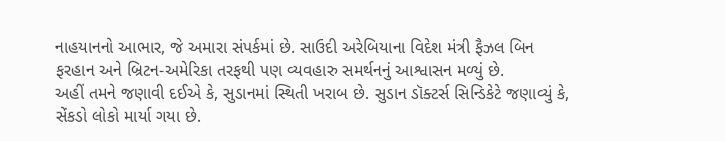નાહયાનનો આભાર, જે અમારા સંપર્કમાં છે. સાઉદી અરેબિયાના વિદેશ મંત્રી ફૈઝલ બિન ફરહાન અને બ્રિટન-અમેરિકા તરફથી પણ વ્યવહારુ સમર્થનનું આશ્વાસન મળ્યું છે.
અહીં તમને જણાવી દઈએ કે, સુડાનમાં સ્થિતી ખરાબ છે. સુડાન ડૉક્ટર્સ સિન્ડિકેટે જણાવ્યું કે, સેંકડો લોકો માર્યા ગયા છે.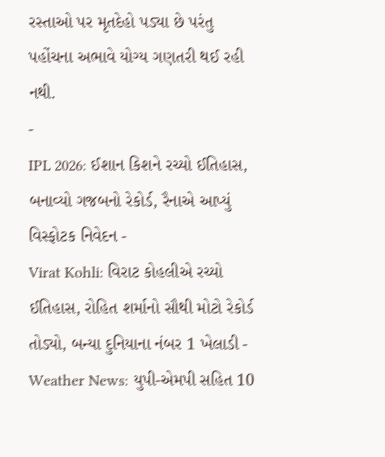રસ્તાઓ પર મૃતદેહો પડ્યા છે પરંતુ પહોંચના અભાવે યોગ્ય ગણતરી થઈ રહી નથી.
-
IPL 2026: ઈશાન કિશને રચ્યો ઈતિહાસ, બનાવ્યો ગજબનો રેકોર્ડ, રૈનાએ આપ્યું વિસ્ફોટક નિવેદન -
Virat Kohli: વિરાટ કોહલીએ રચ્યો ઈતિહાસ, રોહિત શર્માનો સૌથી મોટો રેકોર્ડ તોડ્યો, બન્યા દુનિયાના નંબર 1 ખેલાડી -
Weather News: યુપી-એમપી સહિત 10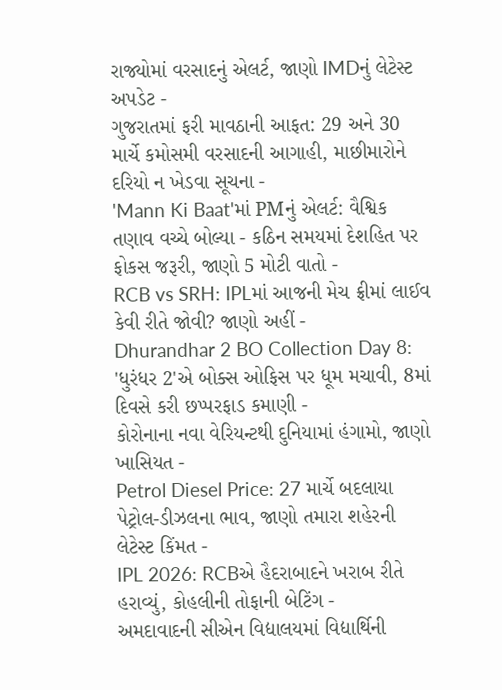રાજ્યોમાં વરસાદનું એલર્ટ, જાણો IMDનું લેટેસ્ટ અપડેટ -
ગુજરાતમાં ફરી માવઠાની આફત: 29 અને 30 માર્ચે કમોસમી વરસાદની આગાહી, માછીમારોને દરિયો ન ખેડવા સૂચના -
'Mann Ki Baat'માં PMનું એલર્ટ: વૈશ્વિક તણાવ વચ્ચે બોલ્યા - કઠિન સમયમાં દેશહિત પર ફોકસ જરૂરી, જાણો 5 મોટી વાતો -
RCB vs SRH: IPLમાં આજની મેચ ફ્રીમાં લાઈવ કેવી રીતે જોવી? જાણો અહીં -
Dhurandhar 2 BO Collection Day 8: 'ધુરંધર 2'એ બોક્સ ઓફિસ પર ધૂમ મચાવી, 8માં દિવસે કરી છપ્પરફાડ કમાણી -
કોરોનાના નવા વેરિયન્ટથી દુનિયામાં હંગામો, જાણો ખાસિયત -
Petrol Diesel Price: 27 માર્ચે બદલાયા પેટ્રોલ-ડીઝલના ભાવ, જાણો તમારા શહેરની લેટેસ્ટ કિંમત -
IPL 2026: RCBએ હૈદરાબાદને ખરાબ રીતે હરાવ્યું, કોહલીની તોફાની બેટિંગ -
અમદાવાદની સીએન વિદ્યાલયમાં વિદ્યાર્થિની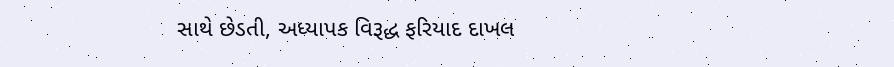સાથે છેડતી, અધ્યાપક વિરૂદ્ધ ફરિયાદ દાખલ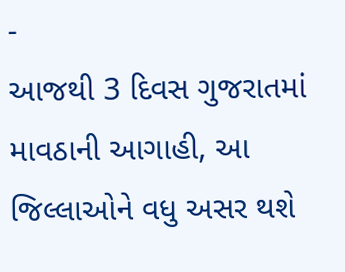-
આજથી 3 દિવસ ગુજરાતમાં માવઠાની આગાહી, આ જિલ્લાઓને વધુ અસર થશે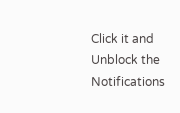Click it and Unblock the Notifications